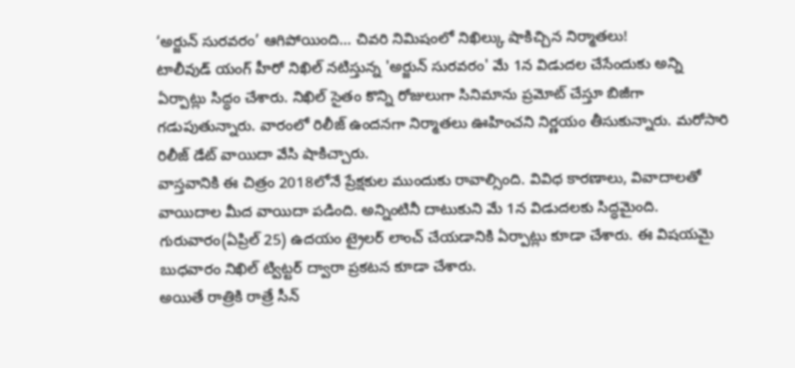‘అర్జున్ సురవరం’ ఆగిపోయింది... చివరి నిమిషంలో నిఖిల్కు షాకిచ్చిన నిర్మాతలు!
టాలీవుడ్ యంగ్ హీరో నిఖిల్ నటిస్తున్న 'అర్జున్ సురవరం' మే 1న విడుదల చేసేందుకు అన్ని ఏర్పాట్లు సిద్ధం చేశారు. నిఖిల్ సైతం కొన్ని రోజులుగా సినిమాను ప్రమోట్ చేస్తూ బిజీగా గడుపుతున్నారు. వారంలో రిలీజ్ ఉందనగా నిర్మాతలు ఊహించని నిర్ణయం తీసుకున్నారు. మరోసారి రిలీజ్ డేట్ వాయిదా వేసి షాకిచ్చారు.
వాస్తవానికి ఈ చిత్రం 2018లోనే ప్రేక్షకుల ముందుకు రావాల్సింది. వివిధ కారణాలు, వివాదాలతో వాయిదాల మీద వాయిదా పడింది. అన్నింటినీ దాటుకుని మే 1న విడుదలకు సిద్ధమైంది. గురువారం(ఏప్రిల్ 25) ఉదయం ట్రైలర్ లాంచ్ చేయడానికి ఏర్పాట్లు కూడా చేశారు. ఈ విషయమై బుధవారం నిఖిల్ ట్విట్టర్ ద్వారా ప్రకటన కూడా చేశారు.
అయితే రాత్రికి రాత్రే సీన్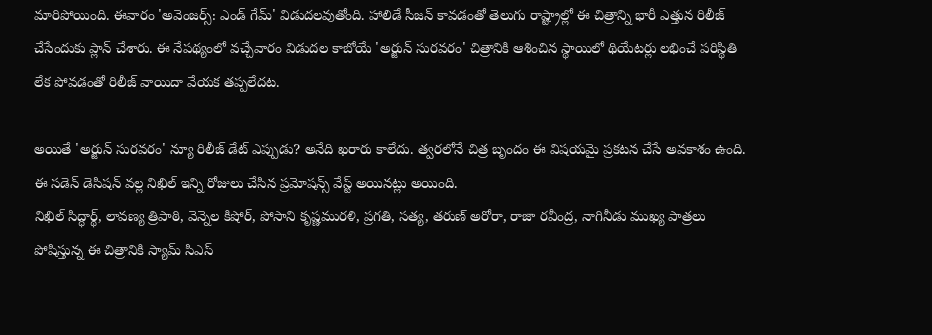మారిపోయింది. ఈవారం 'అవెంజర్స్: ఎండ్ గేమ్' విడుదలవుతోంది. హాలిడే సీజన్ కావడంతో తెలుగు రాష్ట్రాల్లో ఈ చిత్రాన్ని భారీ ఎత్తున రిలీజ్ చేసేందుకు ప్లాన్ చేశారు. ఈ నేపథ్యంలో వచ్చేవారం విడుదల కాబోయే 'అర్జున్ సురవరం' చిత్రానికి ఆశించిన స్థాయిలో థియేటర్లు లభించే పరిస్థితి లేక పోవడంతో రిలీజ్ వాయిదా వేయక తప్పలేదట.

అయితే 'అర్జున్ సురవరం' న్యూ రిలీజ్ డేట్ ఎప్పుడు? అనేది ఖరారు కాలేదు. త్వరలోనే చిత్ర బృందం ఈ విషయమై ప్రకటన చేసే అవకాశం ఉంది. ఈ సడెన్ డెసిషన్ వల్ల నిఖిల్ ఇన్ని రోజులు చేసిన ప్రమోషన్స్ వేస్ట్ అయినట్లు అయింది.
నిఖిల్ సిద్ధార్థ్, లావణ్య త్రిపాఠి, వెన్నెల కిషోర్, పోసాని కృష్ణమురళి, ప్రగతి, సత్య, తరుణ్ అరోరా, రాజా రవీంద్ర, నాగినీడు ముఖ్య పాత్రలు పోషిస్తున్న ఈ చిత్రానికి స్యామ్ సిఎస్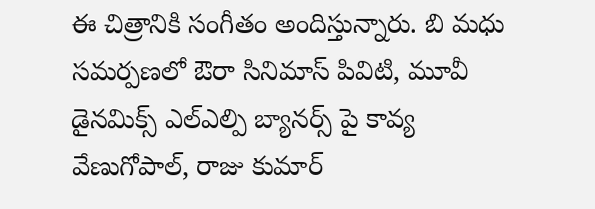ఈ చిత్రానికి సంగీతం అందిస్తున్నారు. బి మధు సమర్పణలో ఔరా సినిమాస్ పివిటి, మూవీ డైనమిక్స్ ఎల్ఎల్పి బ్యానర్స్ పై కావ్య వేణుగోపాల్, రాజు కుమార్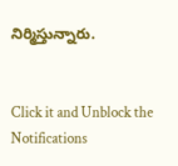నిర్మిస్తున్నారు.


Click it and Unblock the Notifications